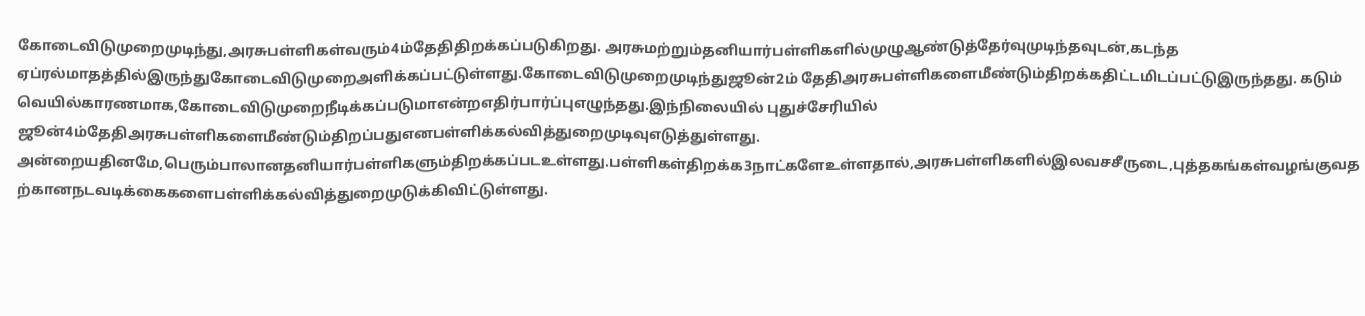கோடைவிடுமுறைமுடிந்து,அரசுபள்ளிகள்வரும்4ம்தேதிதிறக்கப்படுகிறது. அரசுமற்றும்தனியார்பள்ளிகளில்முழுஆண்டுத்தேர்வுமுடிந்தவுடன்,கடந்த
ஏப்ரல்மாதத்தில்இருந்துகோடைவிடுமுறைஅளிக்கப்பட்டுள்ளது.கோடைவிடுமுறைமுடிந்துஜூன்2ம் தேதிஅரசுபள்ளிகளைமீண்டும்திறக்கதிட்டமிடப்பட்டுஇருந்தது. கடும் வெயில்காரணமாக,கோடைவிடுமுறைநீடிக்கப்படுமாஎன்றஎதிர்பார்ப்புஎழுந்தது.இந்நிலையில் புதுச்சேரியில் ஜூன்4ம்தேதிஅரசுபள்ளிகளைமீண்டும்திறப்பதுஎனபள்ளிக்கல்வித்துறைமுடிவுஎடுத்துள்ளது. அன்றையதினமே,பெரும்பாலானதனியார்பள்ளிகளும்திறக்கப்படஉள்ளது.பள்ளிகள்திறக்க3நாட்களேஉள்ளதால்,அரசுபள்ளிகளில்இலவசசீருடை,புத்தகங்கள்வழங்குவதற்கானநடவடிக்கைகளைபள்ளிக்கல்வித்துறைமுடுக்கிவிட்டுள்ளது.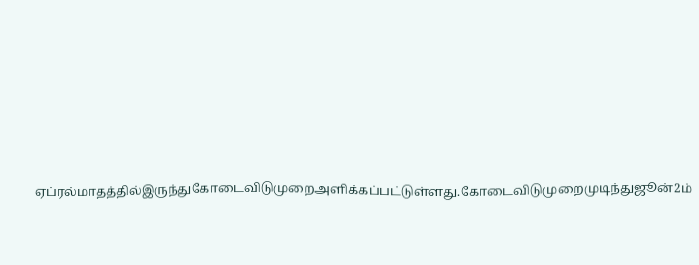ஏப்ரல்மாதத்தில்இருந்துகோடைவிடுமுறைஅளிக்கப்பட்டுள்ளது.கோடைவிடுமுறைமுடிந்துஜூன்2ம்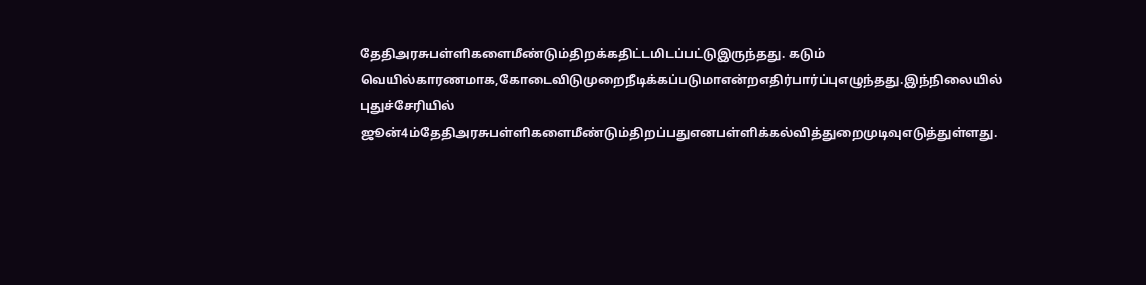தேதிஅரசுபள்ளிகளைமீண்டும்திறக்கதிட்டமிடப்பட்டுஇருந்தது. கடும் வெயில்காரணமாக,கோடைவிடுமுறைநீடிக்கப்படுமாஎன்றஎதிர்பார்ப்புஎழுந்தது.இந்நிலையில் புதுச்சேரியில் ஜூன்4ம்தேதிஅரசுபள்ளிகளைமீண்டும்திறப்பதுஎனபள்ளிக்கல்வித்துறைமுடிவுஎடுத்துள்ளது.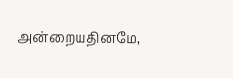அன்றையதினமே,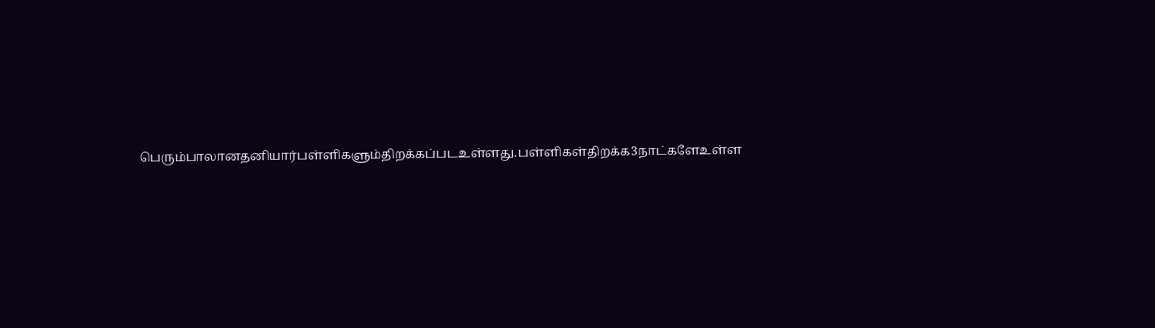பெரும்பாலானதனியார்பள்ளிகளும்திறக்கப்படஉள்ளது.பள்ளிகள்திறக்க3நாட்களேஉள்ள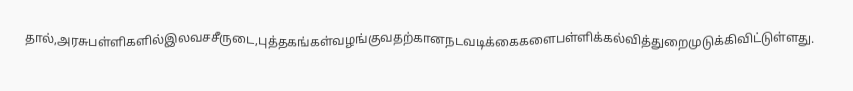தால்,அரசுபள்ளிகளில்இலவசசீருடை,புத்தகங்கள்வழங்குவதற்கானநடவடிக்கைகளைபள்ளிக்கல்வித்துறைமுடுக்கிவிட்டுள்ளது.